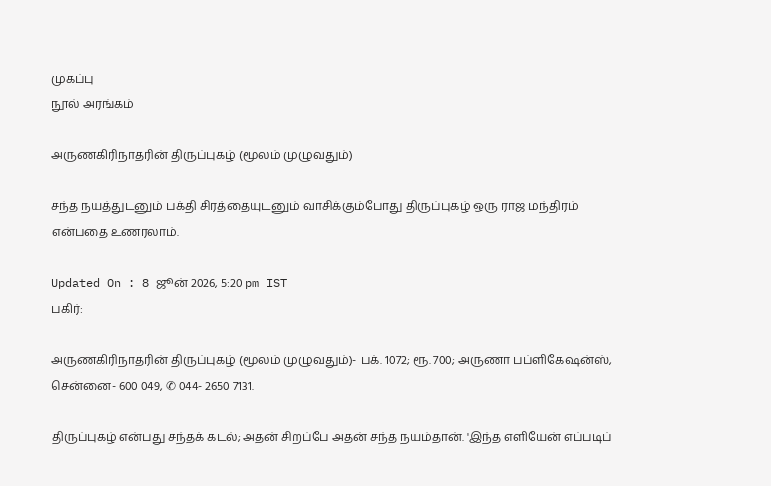முகப்பு
நூல் அரங்கம்

அருணகிரிநாதரின் திருப்புகழ் (மூலம் முழுவதும்)

சந்த நயத்துடனும் பக்தி சிரத்தையுடனும் வாசிக்கும்போது திருப்புகழ் ஒரு ராஜ மந்திரம் என்பதை உணரலாம்.

Updated On : 8 ஜூன் 2026, 5:20 pm IST
பகிர்:

அருணகிரிநாதரின் திருப்புகழ் (மூலம் முழுவதும்)- பக். 1072; ரூ. 700; அருணா பப்ளிகேஷன்ஸ், சென்னை- 600 049, ✆ 044- 2650 7131.

திருப்புகழ் என்பது சந்தக் கடல்; அதன் சிறப்பே அதன் சந்த நயம்தான். 'இந்த எளியேன் எப்படிப்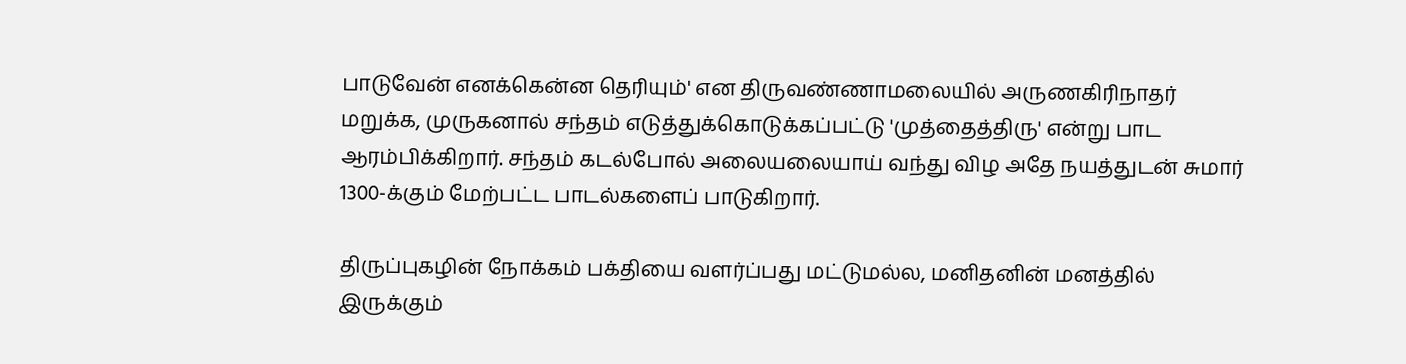பாடுவேன் எனக்கென்ன தெரியும்' என திருவண்ணாமலையில் அருணகிரிநாதர் மறுக்க, முருகனால் சந்தம் எடுத்துக்கொடுக்கப்பட்டு 'முத்தைத்திரு' என்று பாட ஆரம்பிக்கிறார். சந்தம் கடல்போல் அலையலையாய் வந்து விழ அதே நயத்துடன் சுமார் 1300-க்கும் மேற்பட்ட பாடல்களைப் பாடுகிறார்.

திருப்புகழின் நோக்கம் பக்தியை வளர்ப்பது மட்டுமல்ல, மனிதனின் மனத்தில் இருக்கும்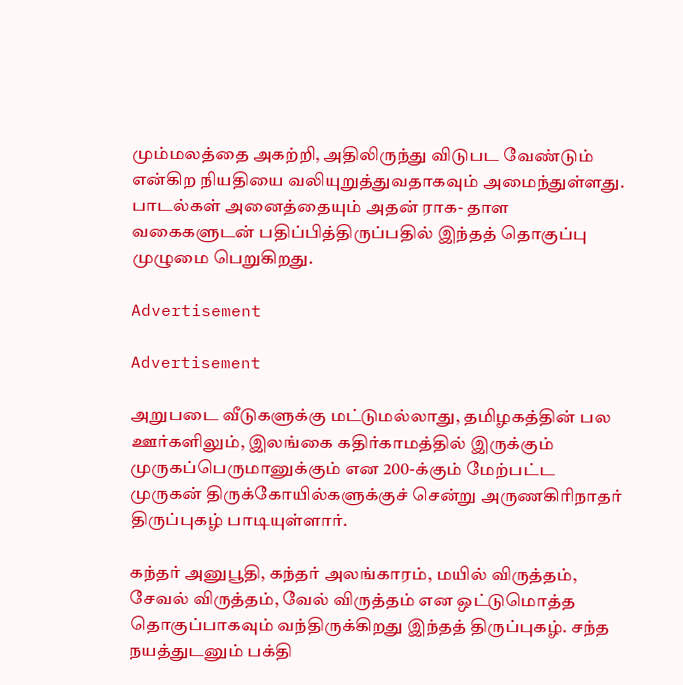மும்மலத்தை அகற்றி, அதிலிருந்து விடுபட வேண்டும் என்கிற நியதியை வலியுறுத்துவதாகவும் அமைந்துள்ளது. பாடல்கள் அனைத்தையும் அதன் ராக- தாள வகைகளுடன் பதிப்பித்திருப்பதில் இந்தத் தொகுப்பு முழுமை பெறுகிறது.

Advertisement

Advertisement

அறுபடை வீடுகளுக்கு மட்டுமல்லாது, தமிழகத்தின் பல ஊர்களிலும், இலங்கை கதிர்காமத்தில் இருக்கும் முருகப்பெருமானுக்கும் என 200-க்கும் மேற்பட்ட முருகன் திருக்கோயில்களுக்குச் சென்று அருணகிரிநாதர் திருப்புகழ் பாடியுள்ளார்.

கந்தர் அனுபூதி, கந்தர் அலங்காரம், மயில் விருத்தம், சேவல் விருத்தம், வேல் விருத்தம் என ஒட்டுமொத்த தொகுப்பாகவும் வந்திருக்கிறது இந்தத் திருப்புகழ். சந்த நயத்துடனும் பக்தி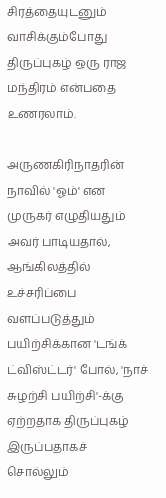சிரத்தையுடனும் வாசிக்கும்போது திருப்புகழ் ஒரு ராஜ மந்திரம் என்பதை உணரலாம்.

அருணகிரிநாதரின் நாவில் 'ஓம்' என முருகர் எழுதியதும் அவர் பாடியதால், ஆங்கிலத்தில் உச்சரிப்பை வளப்படுத்தும் பயிற்சிக்கான 'டங்க் ட்விஸ்ட்டர்' போல், 'நாச் சுழற்சி பயிற்சி'-க்கு ஏற்றதாக திருப்புகழ் இருப்பதாகச் சொல்லும்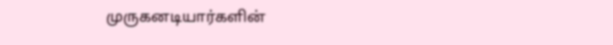முருகனடியார்களின்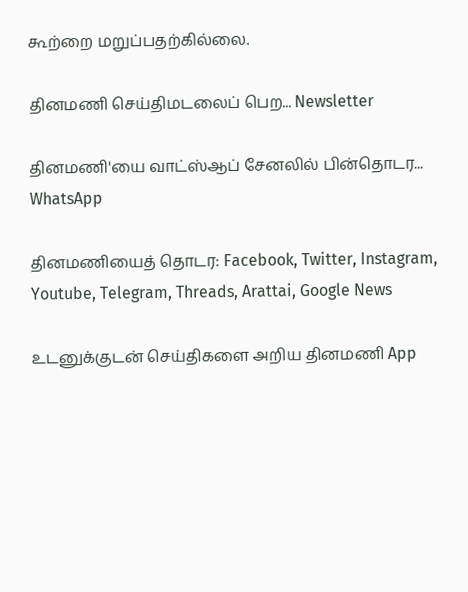கூற்றை மறுப்பதற்கில்லை.

தினமணி செய்திமடலைப் பெற... Newsletter

தினமணி'யை வாட்ஸ்ஆப் சேனலில் பின்தொடர... WhatsApp

தினமணியைத் தொடர: Facebook, Twitter, Instagram, Youtube, Telegram, Threads, Arattai, Google News

உடனுக்குடன் செய்திகளை அறிய தினமணி App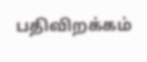பதிவிறக்கம்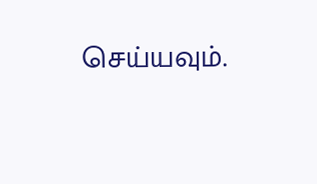செய்யவும்.